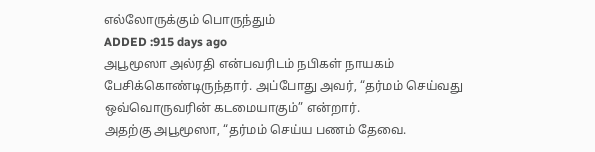எல்லோருக்கும் பொருந்தும்
ADDED :915 days ago
அபூமூஸா அல்ரதி என்பவரிடம் நபிகள் நாயகம் பேசிக்கொண்டிருந்தார். அப்போது அவர், “தர்மம் செய்வது ஒவ்வொருவரின் கடமையாகும்” என்றார்.
அதற்கு அபூமூஸா, “தர்மம் செய்ய பணம் தேவை.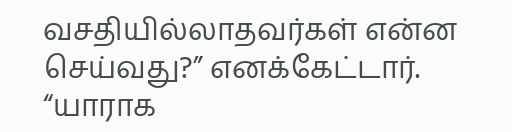வசதியில்லாதவர்கள் என்ன செய்வது?” எனக்கேட்டார்.
“யாராக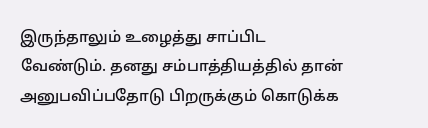இருந்தாலும் உழைத்து சாப்பிட வேண்டும். தனது சம்பாத்தியத்தில் தான் அனுபவிப்பதோடு பிறருக்கும் கொடுக்க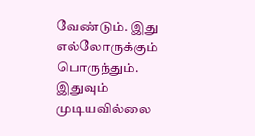வேண்டும். இது எல்லோருக்கும் பொருந்தும். இதுவும் முடியவில்லை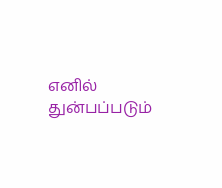எனில் துன்பப்படும்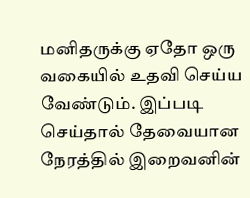மனிதருக்கு ஏதோ ஒரு வகையில் உதவி செய்ய வேண்டும். இப்படி செய்தால் தேவையான நேரத்தில் இறைவனின்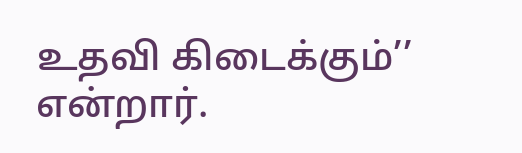உதவி கிடைக்கும்’’ என்றார்.